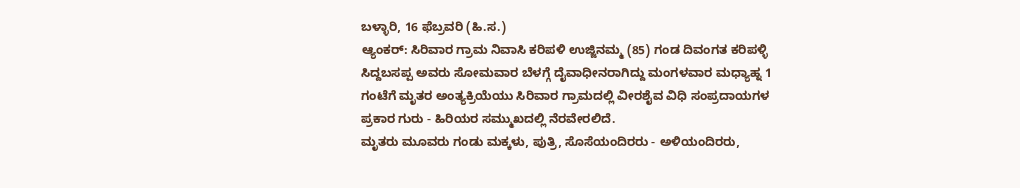ಬಳ್ಳಾರಿ, 16 ಫೆಬ್ರವರಿ (ಹಿ.ಸ.)
ಆ್ಯಂಕರ್: ಸಿರಿವಾರ ಗ್ರಾಮ ನಿವಾಸಿ ಕರಿಪಳಿ ಉಜ್ಜಿನಮ್ಮ (85) ಗಂಡ ದಿವಂಗತ ಕರಿಪಳ್ಳಿ ಸಿದ್ದಬಸಪ್ಪ ಅವರು ಸೋಮವಾರ ಬೆಳಗ್ಗೆ ದೈವಾಧೀನರಾಗಿದ್ದು ಮಂಗಳವಾರ ಮಧ್ಯಾಹ್ನ 1 ಗಂಟೆಗೆ ಮೃತರ ಅಂತ್ಯಕ್ರಿಯೆಯು ಸಿರಿವಾರ ಗ್ರಾಮದಲ್ಲಿ ವೀರಶೈವ ವಿಧಿ ಸಂಪ್ರದಾಯಗಳ ಪ್ರಕಾರ ಗುರು - ಹಿರಿಯರ ಸಮ್ಮುಖದಲ್ಲಿ ನೆರವೇರಲಿದೆ.
ಮೃತರು ಮೂವರು ಗಂಡು ಮಕ್ಕಳು, ಪುತ್ರಿ, ಸೊಸೆಯಂದಿರರು - ಅಳಿಯಂದಿರರು,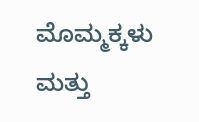ಮೊಮ್ಮಕ್ಕಳು ಮತ್ತು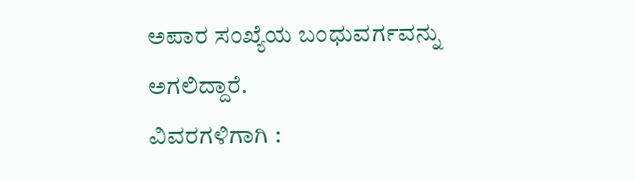ಅಪಾರ ಸಂಖ್ಯೆಯ ಬಂಧುವರ್ಗವನ್ನು ಅಗಲಿದ್ದಾರೆ.
ವಿವರಗಳಿಗಾಗಿ :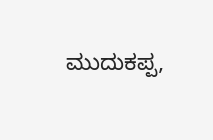ಮುದುಕಪ್ಪ,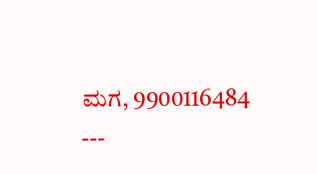ಮಗ, 9900116484
---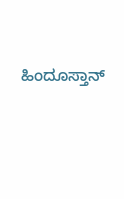ಹಿಂದೂಸ್ತಾನ್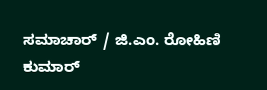ಸಮಾಚಾರ್ / ಜಿ.ಎಂ. ರೋಹಿಣಿ ಕುಮಾರ್